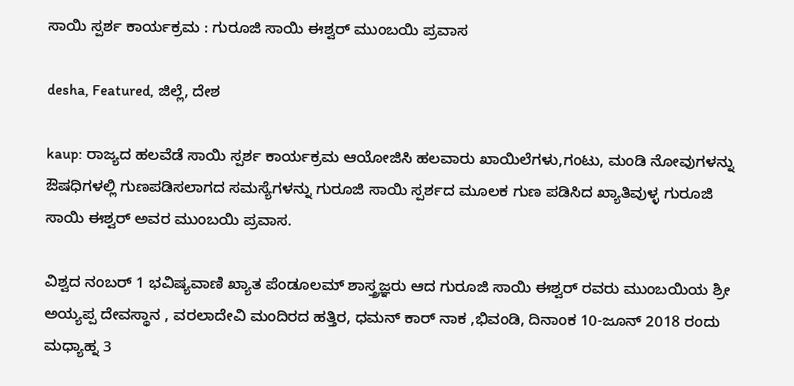ಸಾಯಿ ಸ್ಪರ್ಶ ಕಾರ್ಯಕ್ರಮ : ಗುರೂಜಿ ಸಾಯಿ ಈಶ್ವರ್ ಮುಂಬಯಿ ಪ್ರವಾಸ

desha, Featured, ಜಿಲ್ಲೆ, ದೇಶ

kaup: ರಾಜ್ಯದ ಹಲವೆಡೆ ಸಾಯಿ ಸ್ಪರ್ಶ ಕಾರ್ಯಕ್ರಮ ಆಯೋಜಿಸಿ ಹಲವಾರು ಖಾಯಿಲೆಗಳು,ಗಂಟು, ಮಂಡಿ ನೋವುಗಳನ್ನು ಔ‍ಷಧಿಗಳಲ್ಲಿ ಗುಣಪಡಿಸಲಾಗದ ಸಮಸ್ಯೆಗಳನ್ನು ಗುರೂಜಿ ಸಾಯಿ ಸ್ಪರ್ಶದ ಮೂಲಕ ಗುಣ ಪಡಿಸಿದ ಖ್ಯಾತಿವುಳ್ಳ ಗುರೂಜಿ ಸಾಯಿ ಈಶ್ವರ್ ಅವರ ಮುಂಬಯಿ ಪ್ರವಾಸ.

ವಿಶ್ವದ ನಂಬರ್ 1 ಭವಿ‍ಷ್ಯವಾಣಿ ಖ್ಯಾತ ಪೆಂಡೂಲಮ್ ಶಾಸ್ತ್ರಜ್ಞರು ಆದ ಗುರೂಜಿ ಸಾಯಿ ಈಶ್ವರ್ ರವರು ಮುಂಬಯಿಯ ಶ್ರೀ ಅಯ್ಯಪ್ಪ ದೇವಸ್ಥಾನ , ವರಲಾದೇವಿ ಮಂದಿರದ ಹತ್ತಿರ, ಧಮನ್ ಕಾರ್ ನಾಕ ,ಭಿವಂಡಿ, ದಿನಾಂಕ 10-ಜೂನ್ 2018 ರಂದು ಮಧ್ಯಾಹ್ನ 3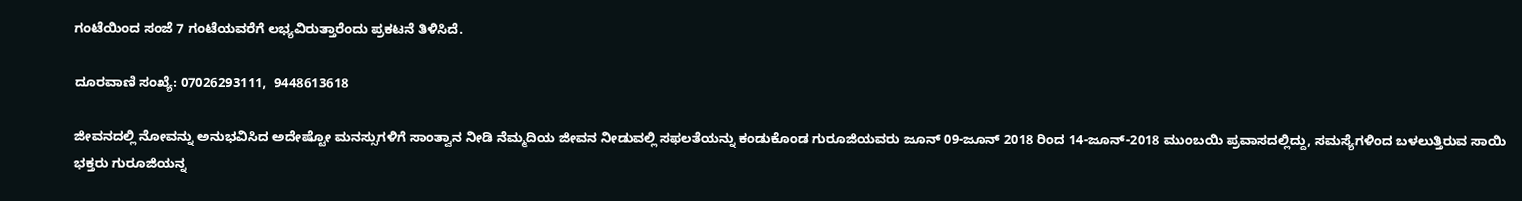ಗಂಟೆಯಿಂದ ಸಂಜೆ 7 ಗಂಟೆಯವರೆಗೆ ಲಭ್ಯವಿರುತ್ತಾರೆಂದು ಪ್ರಕಟನೆ ತಿಳಿಸಿದೆ.

ದೂರವಾಣಿ ಸಂಖ್ಯೆ: 07026293111,  9448613618

ಜೀವನದಲ್ಲಿ ನೋವನ್ನು ಅನುಭವಿಸಿದ ಅದೇಷ್ಟೋ ಮನಸ್ಸುಗಳಿಗೆ ಸಾಂತ್ವಾನ ನೀಡಿ ನೆಮ್ಮದಿಯ ಜೀವನ ನೀಡುವಲ್ಲಿ ಸಫಲತೆಯನ್ನು ಕಂಡುಕೊಂಡ ಗುರೂಜಿಯವರು ಜೂನ್ 09-ಜೂನ್ 2018 ರಿಂದ 14-ಜೂನ್-2018 ಮುಂಬಯಿ ಪ್ರವಾಸದಲ್ಲಿದ್ದು, ಸಮಸ್ಯೆಗಳಿಂದ ಬಳಲುತ್ತಿರುವ ಸಾಯಿ ಭಕ್ತರು ಗುರೂಜಿಯನ್ನ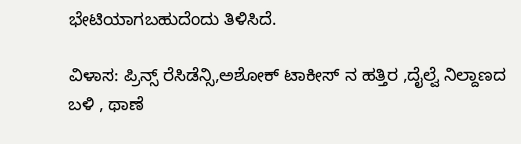ಭೇಟಿಯಾಗಬಹುದೆಂದು ತಿಳಿಸಿದೆ.

ವಿಳಾಸ: ಪ್ರಿನ್ಸ್ ರೆಸಿಡೆನ್ಸಿ,ಅಶೋಕ್ ಟಾಕೀಸ್ ನ ಹತ್ತಿರ ,ದೈಲ್ವೆ ನಿಲ್ದಾಣದ ಬಳಿ , ಥಾಣೆ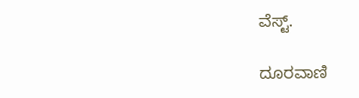ವೆಸ್ಟ್.

ದೂರವಾಣಿ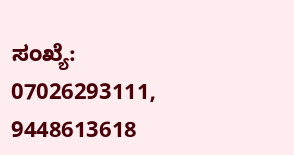ಸಂಖ್ಯೆ: 07026293111, 9448613618